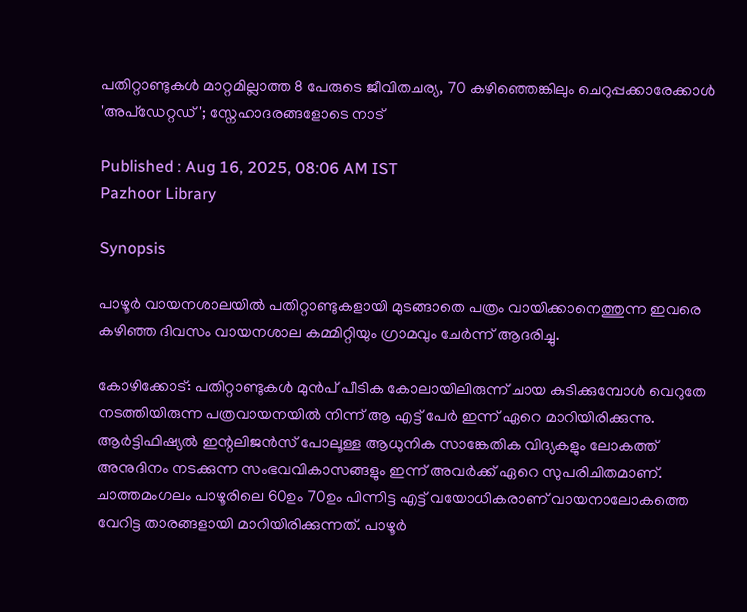പതിറ്റാണ്ടുകൾ മാറ്റമില്ലാത്ത 8 പേരുടെ ജീവിതചര്യ, 70 കഴിഞ്ഞെങ്കിലും ചെറുപ്പക്കാരേക്കാൾ 'അപ്ഡേറ്റഡ്'; സ്നേഹാദരങ്ങളോടെ നാട്

Published : Aug 16, 2025, 08:06 AM IST
Pazhoor Library

Synopsis

പാഴൂര്‍ വായനശാലയില്‍ പതിറ്റാണ്ടുകളായി മുടങ്ങാതെ പത്രം വായിക്കാനെത്തുന്ന ഇവരെ കഴിഞ്ഞ ദിവസം വായനശാല കമ്മിറ്റിയും ഗ്രാമവും ചേര്‍ന്ന് ആദരിച്ചു.

കോഴിക്കോട്: പതിറ്റാണ്ടുകള്‍ മുന്‍പ് പീടിക കോലായിലിരുന്ന് ചായ കുടിക്കുമ്പോള്‍ വെറുതേ നടത്തിയിരുന്ന പത്രവായനയില്‍ നിന്ന് ആ എട്ട് പേര്‍ ഇന്ന് ഏറെ മാറിയിരിക്കുന്നു. ആര്‍ട്ടിഫിഷ്യല്‍ ഇന്റലിജന്‍സ് പോലൂള്ള ആധുനിക സാങ്കേതിക വിദ്യകളും ലോകത്ത് അനുദിനം നടക്കുന്ന സംഭവവികാസങ്ങളും ഇന്ന് അവര്‍ക്ക് ഏറെ സുപരിചിതമാണ്. ചാത്തമംഗലം പാഴൂരിലെ 60ഉം 70ഉം പിന്നിട്ട എട്ട് വയോധികരാണ് വായനാലോകത്തെ വേറിട്ട താരങ്ങളായി മാറിയിരിക്കുന്നത്. പാഴൂര്‍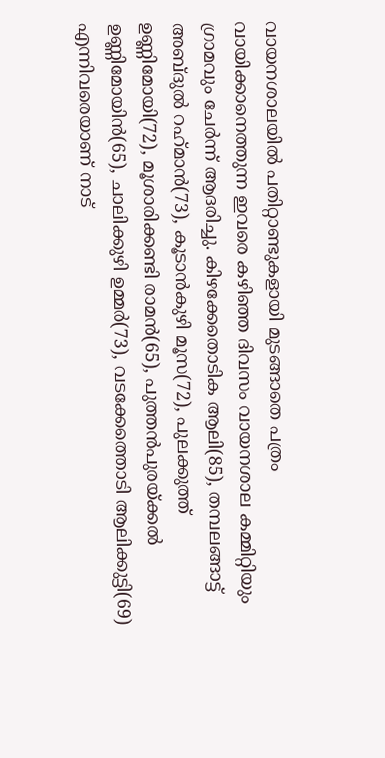വായനശാലയില്‍ പതിറ്റാണ്ടുകളായി മുടങ്ങാതെ പത്രം വായിക്കാനെത്തുന്ന ഇവരെ കഴിഞ്ഞ ദിവസം വായനശാല കമ്മിറ്റിയും ഗ്രാമവും ചേര്‍ന്ന് ആദരിച്ചു. കിഴക്കേതൊടിക ആലി(85), തമ്പലങ്ങാട്ട് അബ്ദുല്‍ റഹ്‌മാന്‍(73), കൂടാന്‍കുഴി മൂസ(72), പുലക്കുത്ത് ഉണ്ണിമോയി(72), മൂശാരിക്കണ്ടി രാമന്‍(65), പുത്തന്‍പുരയ്ക്കല്‍ ഉണ്ണിമോയിന്‍(65), ചാലിക്കുഴി ഉമ്മര്‍(73), വടക്കേത്തൊടി ആലിക്കുട്ടി(69) എന്നിവരെയാണ് നാട്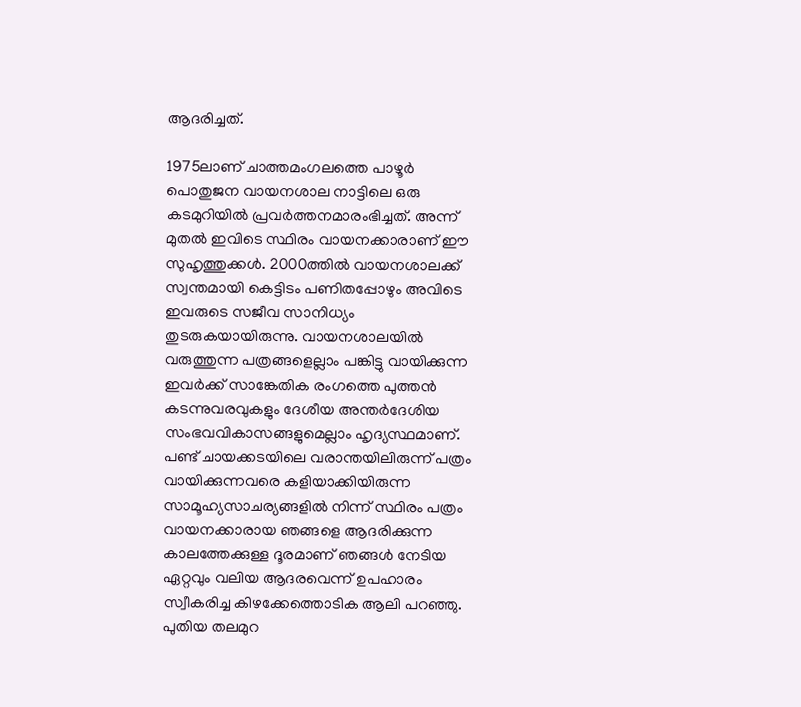ആദരിച്ചത്.

1975ലാണ് ചാത്തമംഗലത്തെ പാഴൂര്‍ പൊതുജന വായനശാല നാട്ടിലെ ഒരു കടമുറിയില്‍ പ്രവര്‍ത്തനമാരംഭിച്ചത്. അന്ന് മുതല്‍ ഇവിടെ സ്ഥിരം വായനക്കാരാണ് ഈ സുഹൃത്തുക്കള്‍. 2000ത്തില്‍ വായനശാലക്ക് സ്വന്തമായി കെട്ടിടം പണിതപ്പോഴും അവിടെ ഇവരുടെ സജീവ സാനിധ്യം തുടരുകയായിരുന്നു. വായനശാലയില്‍ വരുത്തുന്ന പത്രങ്ങളെല്ലാം പങ്കിട്ടു വായിക്കുന്ന ഇവര്‍ക്ക് സാങ്കേതിക രംഗത്തെ പുത്തന്‍ കടന്നുവരവുകളും ദേശീയ അന്തര്‍ദേശിയ സംഭവവികാസങ്ങളുമെല്ലാം ഹൃദ്യസ്ഥമാണ്. പണ്ട് ചായക്കടയിലെ വരാന്തയിലിരുന്ന് പത്രം വായിക്കുന്നവരെ കളിയാക്കിയിരുന്ന സാമൂഹ്യസാചര്യങ്ങളില്‍ നിന്ന് സ്ഥിരം പത്രം വായനക്കാരായ ഞങ്ങളെ ആദരിക്കുന്ന കാലത്തേക്കുള്ള ദൂരമാണ് ഞങ്ങള്‍ നേടിയ ഏറ്റവും വലിയ ആദരവെന്ന് ഉപഹാരം സ്വീകരിച്ച കിഴക്കേത്തൊടിക ആലി പറഞ്ഞു. പുതിയ തലമുറ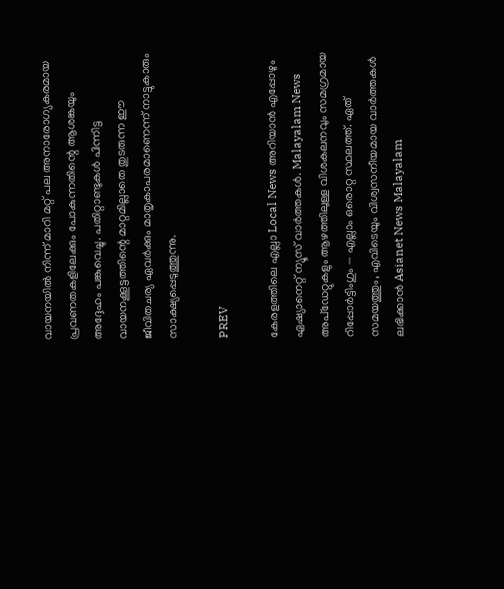വായനയില്‍ നിന്ന് മാറി മറ്റ് പല അനാരോഗ്യകരമായ പ്രവണതകളിലേക്കും പോകുന്നതിന്റെ ആശങ്കയും അദ്ദേഹം പങ്കുവെച്ചു. പതിറ്റാണ്ടുകൾ പിന്നിട്ട വായനക്കൂട്ടത്തിന്റെ മാറ്റമില്ലാതെ തുടരുന്ന ഈ ജീവിതചര്യ ഏവര്‍ക്കും മാതൃകാപരമാണെന്ന് നാട്ടുകാരും സാക്ഷ്യപ്പെടുത്തുന്നു.

PREV

കേരളത്തിലെ എല്ലാ Local News അറിയാൻ എപ്പോഴും ഏഷ്യാനെറ്റ് ന്യൂസ് വാർത്തകൾ. Malayalam News  അപ്‌ഡേറ്റുകളും ആഴത്തിലുള്ള വിശകലനവും സമഗ്രമായ റിപ്പോർട്ടിംഗും — എല്ലാം ഒരൊറ്റ സ്ഥലത്ത്. ഏത് സമയത്തും, എവിടെയും വിശ്വസനീയമായ വാർത്തകൾ ലഭിക്കാൻ Asianet News Malayalam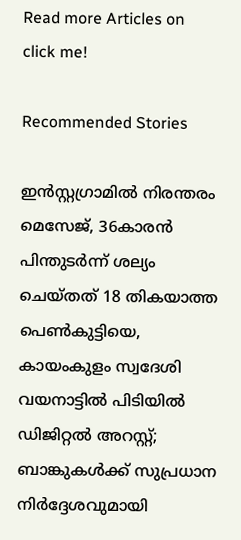Read more Articles on
click me!

Recommended Stories

ഇൻസ്റ്റഗ്രാമിൽ നിരന്തരം മെസേജ്, 36കാരൻ പിന്തുടര്‍ന്ന് ശല്യം ചെയ്തത് 18 തികയാത്ത പെൺകുട്ടിയെ, കായംകുളം സ്വദേശി വയനാട്ടിൽ പിടിയിൽ
ഡിജിറ്റൽ അറസ്റ്റ്; ബാങ്കുകൾക്ക് സുപ്രധാന നിർദ്ദേശവുമായി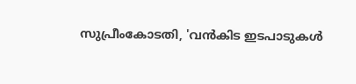സുപ്രീംകോടതി, 'വൻകിട ഇടപാടുകൾ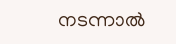നടന്നാല്‍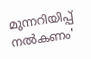മുന്നറിയിപ്പ് നൽകണം'